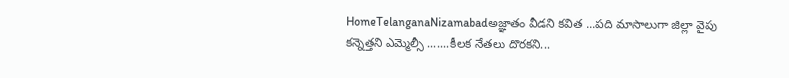HomeTelanganaNizamabadఅజ్ఞాతం వీడని కవిత ...పది మాసాలుగా జిల్లా వైపు కన్నెత్తని ఎమ్మెల్సీ .......కీలక నేతలు దొరకని...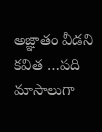అజ్ఞాతం వీడని కవిత …పది మాసాలుగా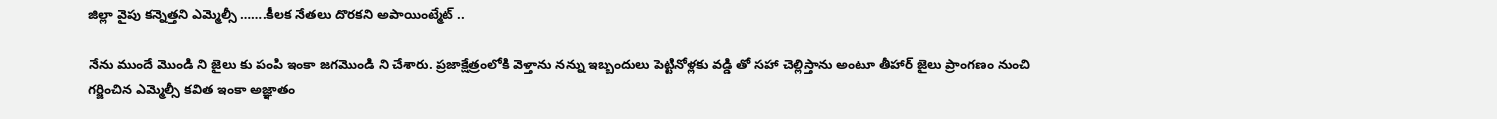జిల్లా వైపు కన్నెత్తని ఎమ్మెల్సీ …….కీలక నేతలు దొరకని అపాయింట్మేట్ ..

నేను ముందే మొండి ని జైలు కు పంపి ఇంకా జగమొండి ని చేశారు. ప్రజాక్షేత్రంలోకి వెళ్తాను నన్ను ఇబ్బందులు పెట్టినోళ్లకు వడ్డి తో సహా చెల్లిస్తాను అంటూ తీహార్ జైలు ప్రాంగణం నుంచి గర్జించిన ఎమ్మెల్సీ కవిత ఇంకా అజ్ఞాతం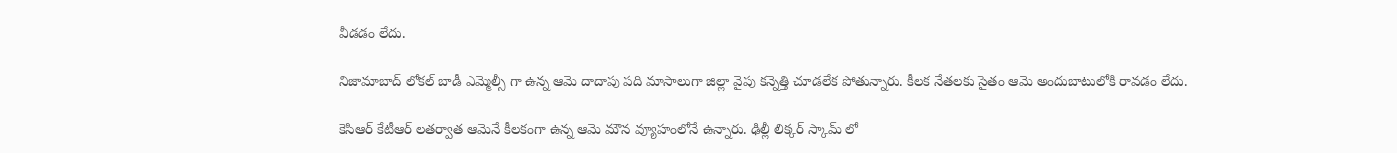వీడడం లేదు.

నిజామాబాద్ లోకల్ బాడీ ఎమ్మెల్సీ గా ఉన్న ఆమె దాదాపు పది మాసాలుగా జిల్లా వైపు కన్నెత్తి చూడలేక పోతున్నారు. కీలక నేతలకు సైతం ఆమె అందుబాటులోకి రావడం లేదు.

కెసిఆర్ కేటీఆర్ లతర్వాత ఆమెనే కీలకంగా ఉన్న ఆమె మౌన వ్యూహంలోనే ఉన్నారు. ఢిల్లీ లిక్కర్ స్కామ్ లో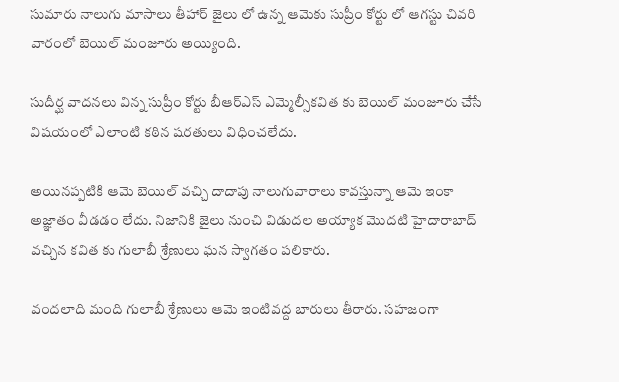సుమారు నాలుగు మాసాలు తీహార్ జైలు లో ఉన్న ఆమెకు సుప్రీం కోర్టు లో ఆగస్టు చివరి వారంలో బెయిల్ మంజూరు అయ్యింది.

సుదీర్ఘ వాదనలు విన్న సుప్రీం కోర్టు బీఆర్ఎస్ ఎమ్మెల్సీకవిత కు బెయిల్ మంజూరు చేసే విషయంలో ఎలాంటి కఠిన షరతులు విధించలేదు.

అయినప్పటికి ఆమె బెయిల్ వచ్చి దాదాపు నాలుగువారాలు కావస్తున్నా ఆమె ఇంకా అజ్ఞాతం వీడడం లేదు. నిజానికి జైలు నుంచి విడుదల అయ్యాక మొదటి హైదారాబాద్ వచ్చిన కవిత కు గులాబీ శ్రేణులు ఘన స్వాగతం పలికారు.

వందలాది మంది గులాబీ శ్రేణులు ఆమె ఇంటివద్ద బారులు తీరారు. సహజంగా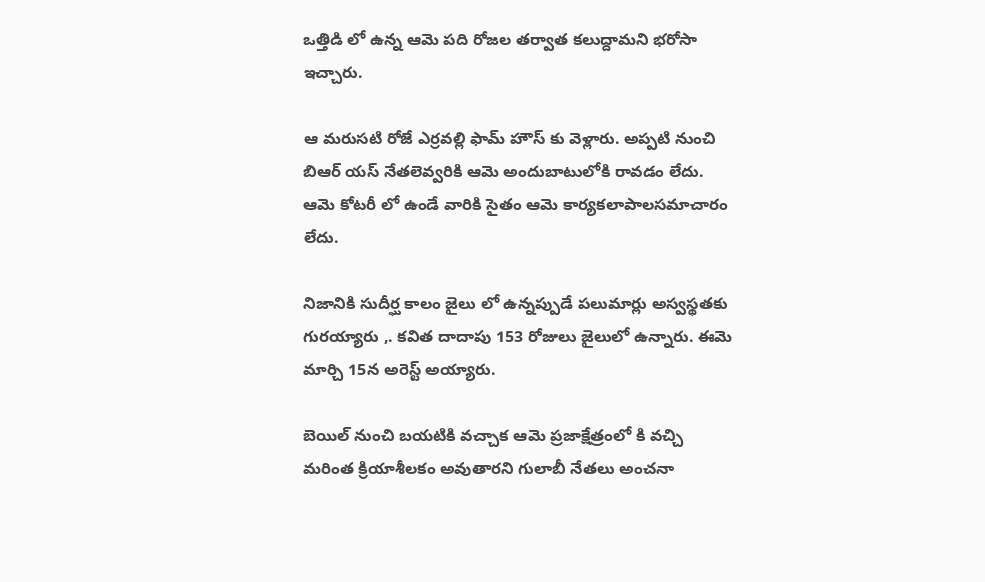ఒత్తిడి లో ఉన్న ఆమె పది రోజల తర్వాత కలుద్దామని భరోసా ఇచ్చారు.

ఆ మరుసటి రోజే ఎర్రవల్లి ఫామ్ హౌస్ కు వెళ్లారు. అప్పటి నుంచి బిఆర్ యస్ నేతలెవ్వరికి ఆమె అందుబాటులోకి రావడం లేదు. ఆమె కోటరీ లో ఉండే వారికి సైతం ఆమె కార్యకలాపాలసమాచారం లేదు.

నిజానికి సుదీర్ఘ కాలం జైలు లో ఉన్నప్పుడే పలుమార్లు అస్వస్థతకు గురయ్యారు ,. కవిత దాదాపు 153 రోజులు జైలులో ఉన్నారు. ఈమె మార్చి 15న అరెస్ట్ అయ్యారు.

బెయిల్ నుంచి బయటికి వచ్చాక ఆమె ప్రజాక్షేత్రంలో కి వచ్చి మరింత క్రియాశీలకం అవుతారని గులాబీ నేతలు అంచనా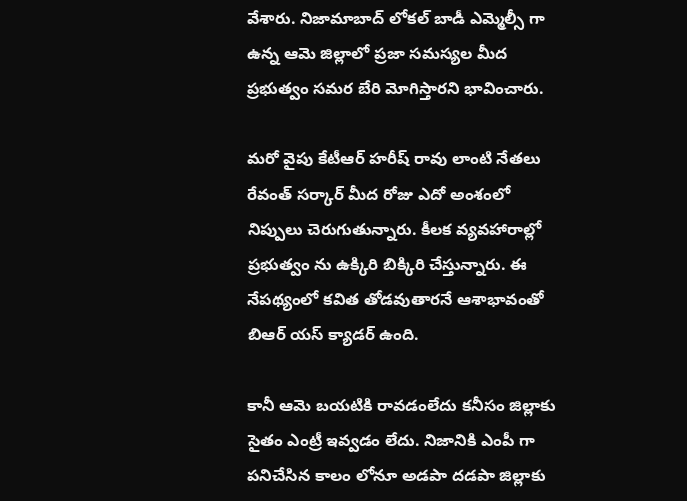వేశారు. నిజామాబాద్ లోకల్ బాడీ ఎమ్మెల్సీ గా ఉన్న ఆమె జిల్లాలో ప్రజా సమస్యల మీద ప్రభుత్వం సమర బేరి మోగిస్తారని భావించారు.

మరో వైపు కేటీఆర్ హరీష్ రావు లాంటి నేతలు రేవంత్ సర్కార్ మీద రోజు ఎదో అంశంలో నిప్పులు చెరుగుతున్నారు. కీలక వ్యవహారాల్లో ప్రభుత్వం ను ఉక్కిరి బిక్కిరి చేస్తున్నారు. ఈ నేపథ్యంలో కవిత తోడవుతారనే ఆశాభావంతో బిఆర్ యస్ క్యాడర్ ఉంది.

కానీ ఆమె బయటికి రావడంలేదు కనీసం జిల్లాకు సైతం ఎంట్రీ ఇవ్వడం లేదు. నిజానికి ఎంపీ గా పనిచేసిన కాలం లోనూ అడపా దడపా జిల్లాకు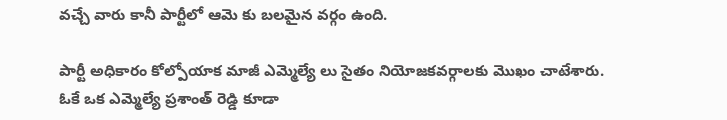వచ్చే వారు కానీ పార్టీలో ఆమె కు బలమైన వర్గం ఉంది.

పార్టీ అధికారం కోల్పోయాక మాజీ ఎమ్మెల్యే లు సైతం నియోజకవర్గాలకు మొఖం చాటేశారు. ఓకే ఒక ఎమ్మెల్యే ప్రశాంత్ రెడ్డి కూడా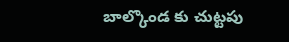బాల్కొండ కు చుట్టపు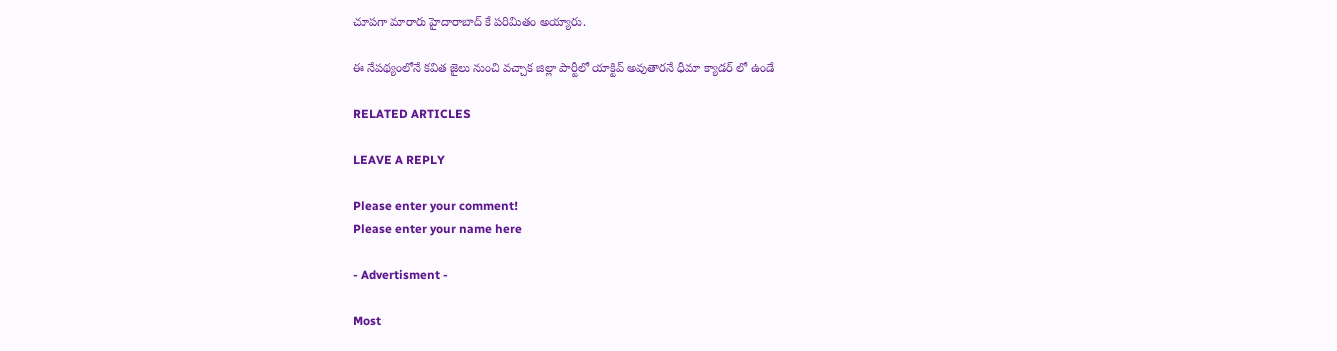చూపగా మారారు హైదారాబాద్ కే పరిమితం అయ్యారు.

ఈ నేపథ్యంలోనే కవిత జైలు నుంచి వచ్చాక జిల్లా పార్టీలో యాక్టివ్ అవుతారనే ధీమా క్యాడర్ లో ఉండే

RELATED ARTICLES

LEAVE A REPLY

Please enter your comment!
Please enter your name here

- Advertisment -

Most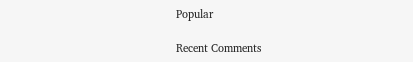Popular

Recent Comments